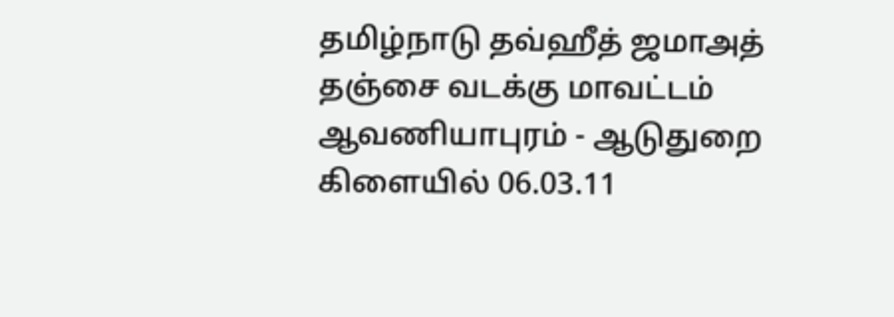தமிழ்நாடு தவ்ஹீத் ஜமாஅத் தஞ்சை வடக்கு மாவட்டம் ஆவணியாபுரம் - ஆடுதுறை கிளையில் 06.03.11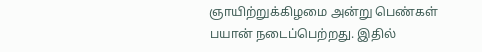ஞாயிற்றுக்கிழமை அன்று பெண்கள் பயான் நடைப்பெற்றது. இதில்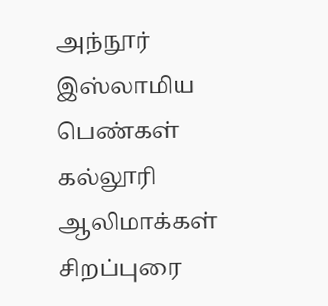அந்நூர் இஸ்லாமிய பெண்கள் கல்லூரி ஆலிமாக்கள் சிறப்புரை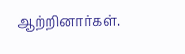ஆற்றினார்கள்.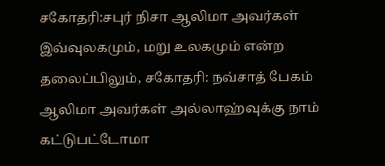சகோதரி:சபுர் நிசா ஆலிமா அவர்கள் இவ்வுலகமும், மறு உலகமும் என்ற தலைப்பிலும், சகோதரி: நவ்சாத் பேகம் ஆலிமா அவர்கள் அல்லாஹ்வுக்கு நாம் கட்டுபட்டோமா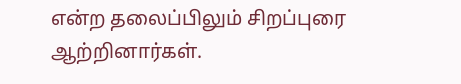என்ற தலைப்பிலும் சிறப்புரை ஆற்றினார்கள்.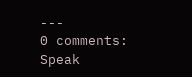---
0 comments:
Speak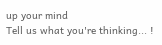up your mind
Tell us what you're thinking... !